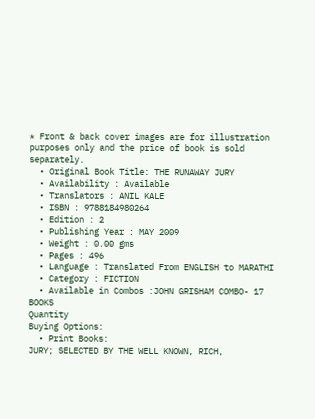* Front & back cover images are for illustration purposes only and the price of book is sold separately.
  • Original Book Title: THE RUNAWAY JURY
  • Availability : Available
  • Translators : ANIL KALE
  • ISBN : 9788184980264
  • Edition : 2
  • Publishing Year : MAY 2009
  • Weight : 0.00 gms
  • Pages : 496
  • Language : Translated From ENGLISH to MARATHI
  • Category : FICTION
  • Available in Combos :JOHN GRISHAM COMBO- 17 BOOKS
Quantity
Buying Options:
  • Print Books:
JURY; SELECTED BY THE WELL KNOWN, RICH,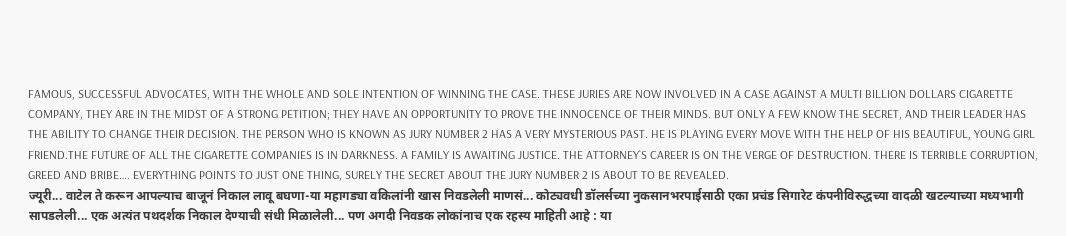FAMOUS, SUCCESSFUL ADVOCATES, WITH THE WHOLE AND SOLE INTENTION OF WINNING THE CASE. THESE JURIES ARE NOW INVOLVED IN A CASE AGAINST A MULTI BILLION DOLLARS CIGARETTE COMPANY, THEY ARE IN THE MIDST OF A STRONG PETITION; THEY HAVE AN OPPORTUNITY TO PROVE THE INNOCENCE OF THEIR MINDS. BUT ONLY A FEW KNOW THE SECRET, AND THEIR LEADER HAS THE ABILITY TO CHANGE THEIR DECISION. THE PERSON WHO IS KNOWN AS JURY NUMBER 2 HAS A VERY MYSTERIOUS PAST. HE IS PLAYING EVERY MOVE WITH THE HELP OF HIS BEAUTIFUL, YOUNG GIRL FRIEND.THE FUTURE OF ALL THE CIGARETTE COMPANIES IS IN DARKNESS. A FAMILY IS AWAITING JUSTICE. THE ATTORNEY`S CAREER IS ON THE VERGE OF DESTRUCTION. THERE IS TERRIBLE CORRUPTION, GREED AND BRIBE…. EVERYTHING POINTS TO JUST ONE THING, SURELY THE SECRET ABOUT THE JURY NUMBER 2 IS ABOUT TO BE REVEALED.
ज्यूरी... वाटेल ते करून आपल्याच बाजूनं निकाल लावू बघणा-या महागड्या वकिलांनी खास निवडलेली माणसं... कोट्यवधी डॉलर्सच्या नुकसानभरपाईसाठी एका प्रचंड सिगारेट कंपनीविरुद्धच्या वादळी खटल्याच्या मध्यभागी सापडलेली... एक अत्यंत पथदर्शक निकाल देण्याची संधी मिळालेली... पण अगदी निवडक लोकांनाच एक रहस्य माहिती आहे : या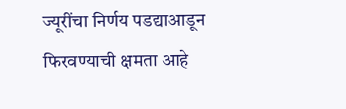ज्यूरींचा निर्णय पडद्याआडून फिरवण्याची क्षमता आहे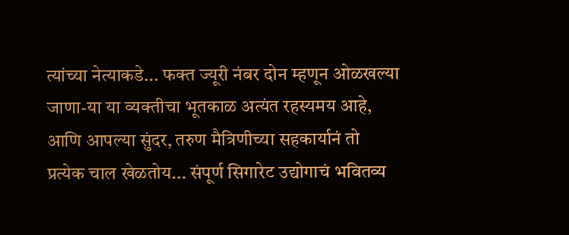त्यांच्या नेत्याकडे... फक्त ज्यूरी नंबर दोन म्हणून ओळखल्या जाणा-या या व्यक्तीचा भूतकाळ अत्यंत रहस्यमय आहे, आणि आपल्या सुंदर, तरुण मैत्रिणीच्या सहकार्यानं तो प्रत्येक चाल खेळतोय... संपूर्ण सिगारेट उद्योगाचं भवितव्य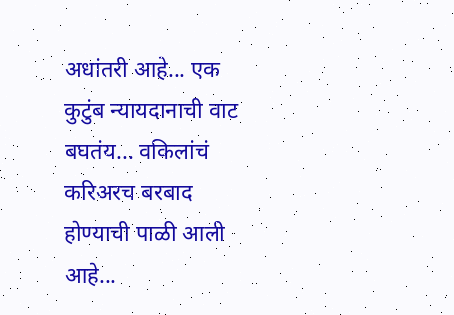अधांतरी आहे... एक कुटुंब न्यायदानाची वाट बघतंय... वकिलांचं करिअरच बरबाद होण्याची पाळी आली आहे...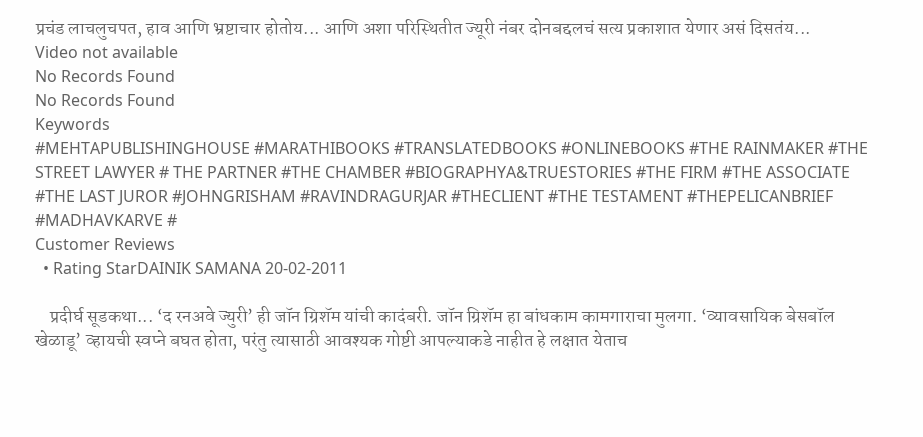प्रचंड लाचलुचपत, हाव आणि भ्रष्टाचार होतोय... आणि अशा परिस्थितीत ज्यूरी नंबर दोनबद्दलचं सत्य प्रकाशात येणार असं दिसतंय...
Video not available
No Records Found
No Records Found
Keywords
#MEHTAPUBLISHINGHOUSE #MARATHIBOOKS #TRANSLATEDBOOKS #ONLINEBOOKS #THE RAINMAKER #THE STREET LAWYER # THE PARTNER #THE CHAMBER #BIOGRAPHYA&TRUESTORIES #THE FIRM #THE ASSOCIATE #THE LAST JUROR #JOHNGRISHAM #RAVINDRAGURJAR #THECLIENT #THE TESTAMENT #THEPELICANBRIEF #MADHAVKARVE #
Customer Reviews
  • Rating StarDAINIK SAMANA 20-02-2011

    प्रदीर्घ सूडकथा... ‘द रनअवे ज्युरी’ ही जॉन ग्रिशॅम यांची कादंबरी. जॉन ग्रिशॅम हा बांधकाम कामगाराचा मुलगा. ‘व्यावसायिक बेसबॉल खेळाडू’ व्हायची स्वप्ने बघत होता, परंतु त्यासाठी आवश्यक गोष्टी आपल्याकडे नाहीत हे लक्षात येताच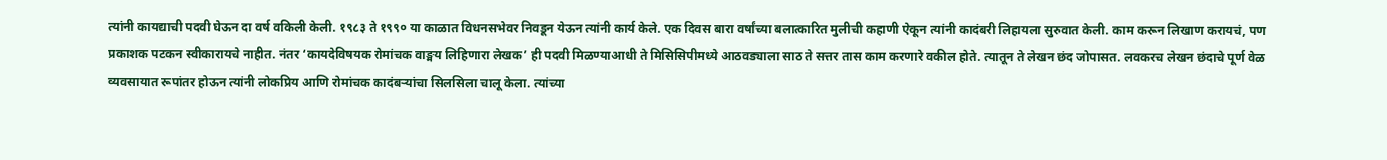त्यांनी कायद्याची पदवी घेऊन दा वर्ष वकिली केली. १९८३ ते १९९० या काळात विधनसभेवर निवडून येऊन त्यांनी कार्य केले. एक दिवस बारा वर्षांच्या बलात्कारित मुलीची कहाणी ऐकून त्यांनी कादंबरी लिहायला सुरुवात केली. काम करून लिखाण करायचं, पण प्रकाशक पटकन स्वीकारायचे नाहीत. नंतर ‘कायदेविषयक रोमांचक वाङ्मय लिहिणारा लेखक’ ही पदवी मिळण्याआधी ते मिसिसिपीमध्ये आठवड्याला साठ ते सत्तर तास काम करणारे वकील होते. त्यातून ते लेखन छंद जोपासत. लवकरच लेखन छंदाचे पूर्ण वेळ व्यवसायात रूपांतर होऊन त्यांनी लोकप्रिय आणि रोमांचक कादंबऱ्यांचा सिलसिला चालू केला. त्यांच्या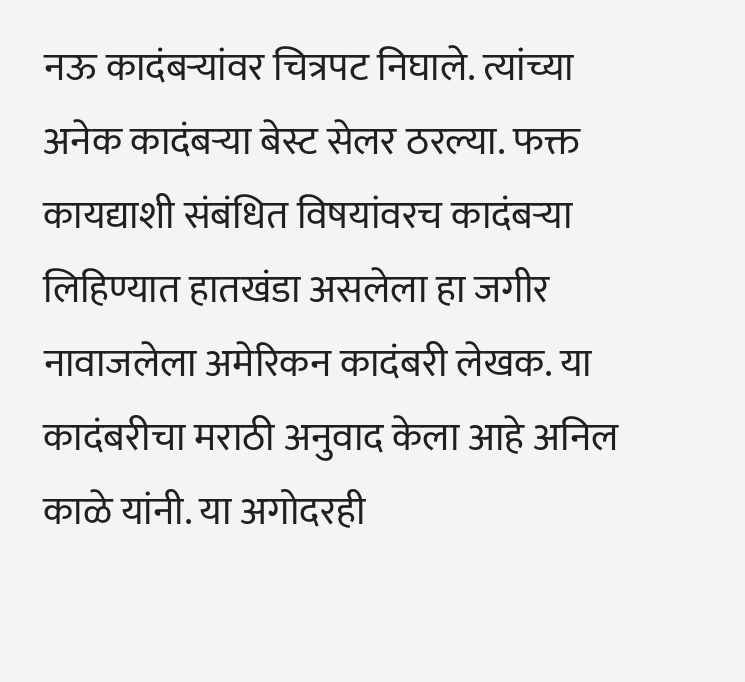नऊ कादंबऱ्यांवर चित्रपट निघाले. त्यांच्या अनेक कादंबऱ्या बेस्ट सेलर ठरल्या. फक्त कायद्याशी संबंधित विषयांवरच कादंबऱ्या लिहिण्यात हातखंडा असलेला हा जगीर नावाजलेला अमेरिकन कादंबरी लेखक. या कादंबरीचा मराठी अनुवाद केला आहे अनिल काळे यांनी. या अगोदरही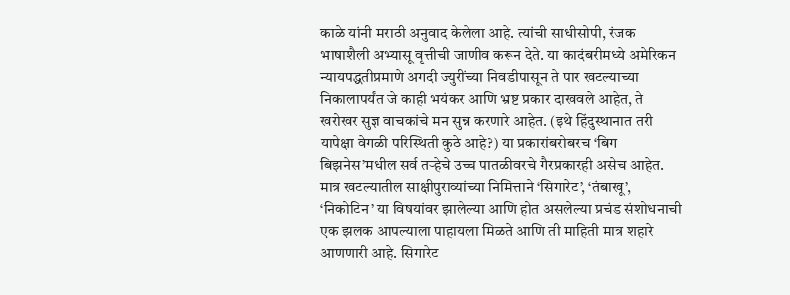काळे यांनी मराठी अनुवाद केलेला आहे. त्यांची साधीसोपी, रंजक भाषाशैली अभ्यासू वृत्तीची जाणीव करून देते. या कादंबरीमध्ये अमेरिकन न्यायपद्धतीप्रमाणे अगदी ज्युरींच्या निवडीपासून ते पार खटल्याच्या निकालापर्यंत जे काही भयंकर आणि भ्रष्ट प्रकार दाखवले आहेत, ते खरोखर सुज्ञ वाचकांचे मन सुन्न करणारे आहेत. (इथे हिंदुस्थानात तरी यापेक्षा वेगळी परिस्थिती कुठे आहे?) या प्रकारांबरोबरच ‘बिग बिझनेस’मधील सर्व तऱ्हेचे उच्च पातळीवरचे गैरप्रकारही असेच आहेत. मात्र खटल्यातील साक्षीपुराव्यांच्या निमित्ताने ‘सिगारेट’, ‘तंबाखू’, ‘निकोटिन’ या विषयांवर झालेल्या आणि होत असलेल्या प्रचंड संशोधनाची एक झलक आपल्याला पाहायला मिळते आणि ती माहिती मात्र शहारे आणणारी आहे. सिगारेट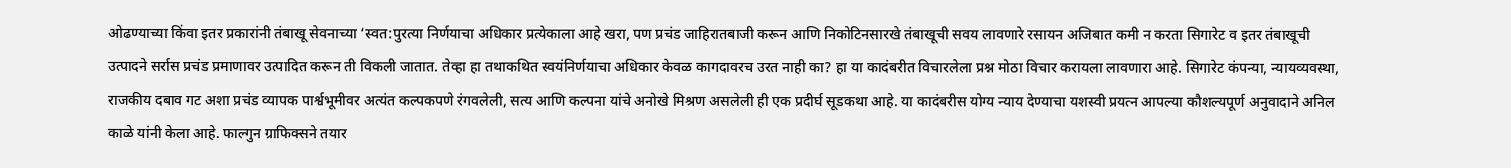ओढण्याच्या किंवा इतर प्रकारांनी तंबाखू सेवनाच्या ‘स्वत:पुरत्या निर्णयाचा अधिकार प्रत्येकाला आहे खरा, पण प्रचंड जाहिरातबाजी करून आणि निकोटिनसारखे तंबाखूची सवय लावणारे रसायन अजिबात कमी न करता सिगारेट व इतर तंबाखूची उत्पादने सर्रास प्रचंड प्रमाणावर उत्पादित करून ती विकली जातात. तेव्हा हा तथाकथित स्वयंनिर्णयाचा अधिकार केवळ कागदावरच उरत नाही का? हा या कादंबरीत विचारलेला प्रश्न मोठा विचार करायला लावणारा आहे. सिगारेट कंपन्या, न्यायव्यवस्था, राजकीय दबाव गट अशा प्रचंड व्यापक पार्श्वभूमीवर अत्यंत कल्पकपणे रंगवलेली, सत्य आणि कल्पना यांचे अनोखे मिश्रण असलेली ही एक प्रदीर्घ सूडकथा आहे. या कादंबरीस योग्य न्याय देण्याचा यशस्वी प्रयत्न आपल्या कौशल्यपूर्ण अनुवादाने अनिल काळे यांनी केला आहे. फाल्गुन ग्राफिक्सने तयार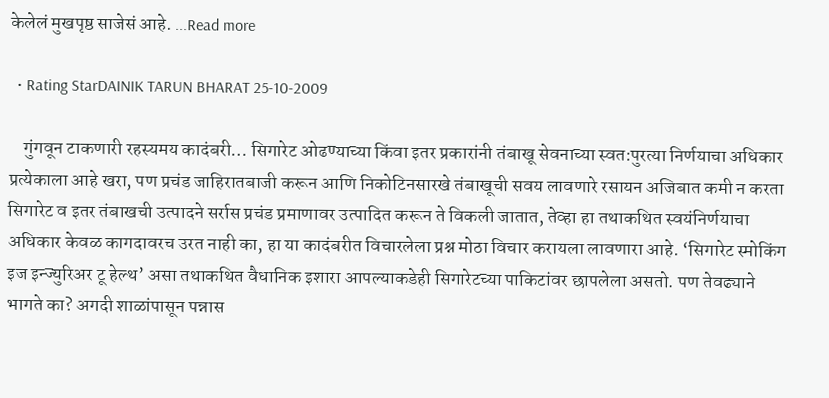केलेलं मुखपृष्ठ साजेसं आहे. ...Read more

  • Rating StarDAINIK TARUN BHARAT 25-10-2009

    गुंगवून टाकणारी रहस्यमय कादंबरी… सिगारेट ओढण्याच्या किंवा इतर प्रकारांनी तंबाखू सेवनाच्या स्वत:पुरत्या निर्णयाचा अधिकार प्रत्येकाला आहे खरा, पण प्रचंड जाहिरातबाजी करून आणि निकोटिनसारखे तंबाखूची सवय लावणारे रसायन अजिबात कमी न करता सिगारेट व इतर तंबाखची उत्पादने सर्रास प्रचंड प्रमाणावर उत्पादित करून ते विकली जातात, तेव्हा हा तथाकथित स्वयंनिर्णयाचा अधिकार केवळ कागदावरच उरत नाही का, हा या कादंबरीत विचारलेला प्रश्न मोठा विचार करायला लावणारा आहे. ‘सिगारेट स्मोकिंग इज इन्ज्युरिअर टू हेल्थ’ असा तथाकथित वैधानिक इशारा आपल्याकडेही सिगारेटच्या पाकिटांवर छापलेला असतो. पण तेवढ्याने भागते का? अगदी शाळांपासून पन्नास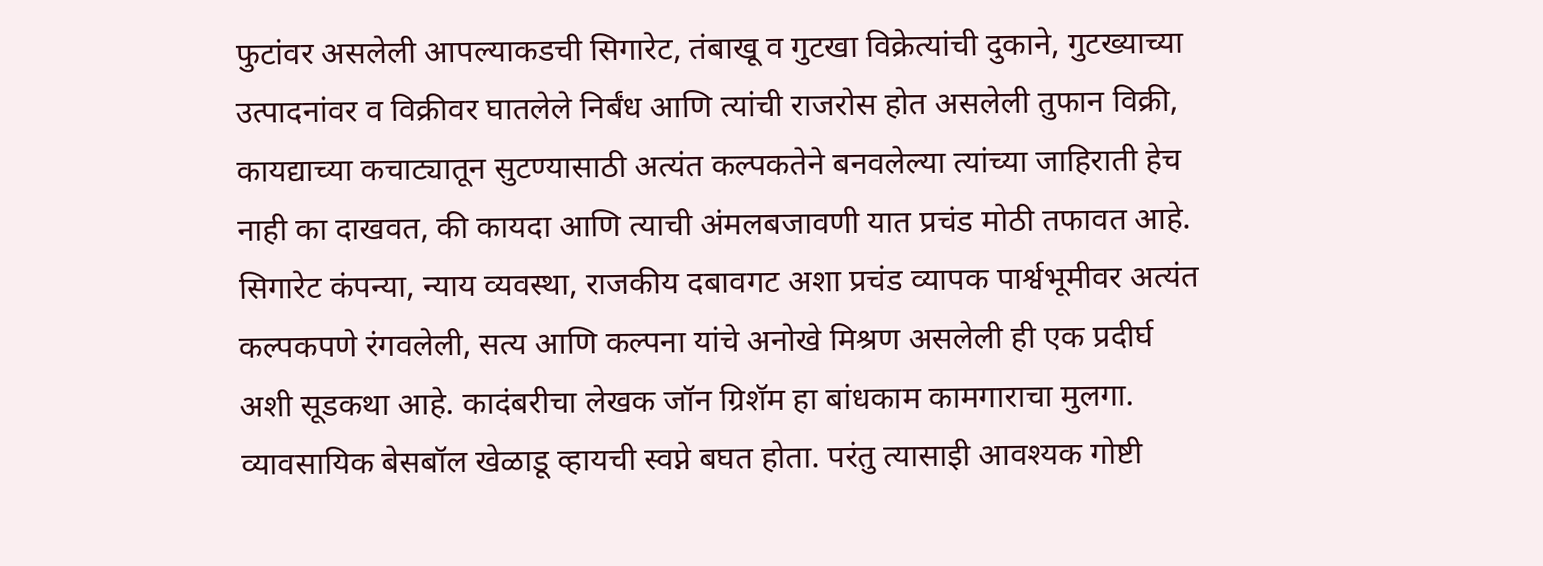फुटांवर असलेली आपल्याकडची सिगारेट, तंबाखू व गुटखा विक्रेत्यांची दुकाने, गुटख्याच्या उत्पादनांवर व विक्रीवर घातलेले निर्बंध आणि त्यांची राजरोस होत असलेली तुफान विक्री, कायद्याच्या कचाट्यातून सुटण्यासाठी अत्यंत कल्पकतेने बनवलेल्या त्यांच्या जाहिराती हेच नाही का दाखवत, की कायदा आणि त्याची अंमलबजावणी यात प्रचंड मोठी तफावत आहे. सिगारेट कंपन्या, न्याय व्यवस्था, राजकीय दबावगट अशा प्रचंड व्यापक पार्श्वभूमीवर अत्यंत कल्पकपणे रंगवलेली, सत्य आणि कल्पना यांचे अनोखे मिश्रण असलेली ही एक प्रदीर्घ अशी सूडकथा आहे. कादंबरीचा लेखक जॉन ग्रिशॅम हा बांधकाम कामगाराचा मुलगा. व्यावसायिक बेसबॉल खेळाडू व्हायची स्वप्ने बघत होता. परंतु त्यासाइी आवश्यक गोष्टी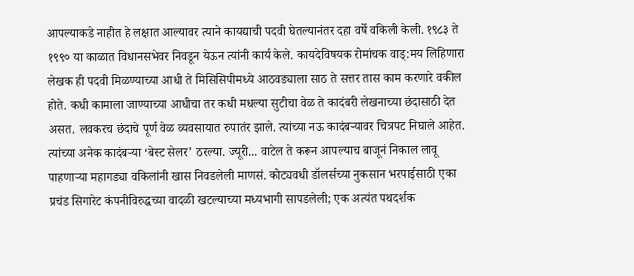आपल्याकडे नाहीत हे लक्षात आल्यावर त्याने कायद्याची पदवी घेतल्यानंतर दहा वर्षे वकिली केली. १९८३ ते १९९० या काळात विधानसभेवर निवडून येऊन त्यांनी कार्य केले. कायदेविषयक रोमांचक वाड्:मय लिहिणारा लेखक ही पदवी मिळण्याच्या आधी ते मिसिसिपीमध्ये आठवड्याला साठ ते सत्तर तास काम करणारे वकील होते. कधी कामाला जाण्याच्या आधीचा तर कधी मधल्या सुटीचा वेळ ते कादंबरी लेखनाच्या छंदासाठी देत असत. लवकरच छंदाचे पूर्ण वेळ व्यवसायात रुपातंर झाले. त्यांच्या नऊ कादंबऱ्यावर चित्रपट निघाले आहेत. त्यांच्या अनेक कादंबऱ्या ‘बेस्ट सेलर’ ठरल्या. ज्यूरी... वाटेल ते करून आपल्याच बाजूनं निकाल लावू पाहणाऱ्या महागड्या वकिलांनी खास निवडलेली माणसं. कोट्यवधी डॉलर्सच्या नुकसान भरपाईसाठी एका प्रचंड सिगारेट कंपनीविरुद्धच्या वादळी खटल्याच्या मध्यभागी सापडलेली; एक अत्यंत पथदर्शक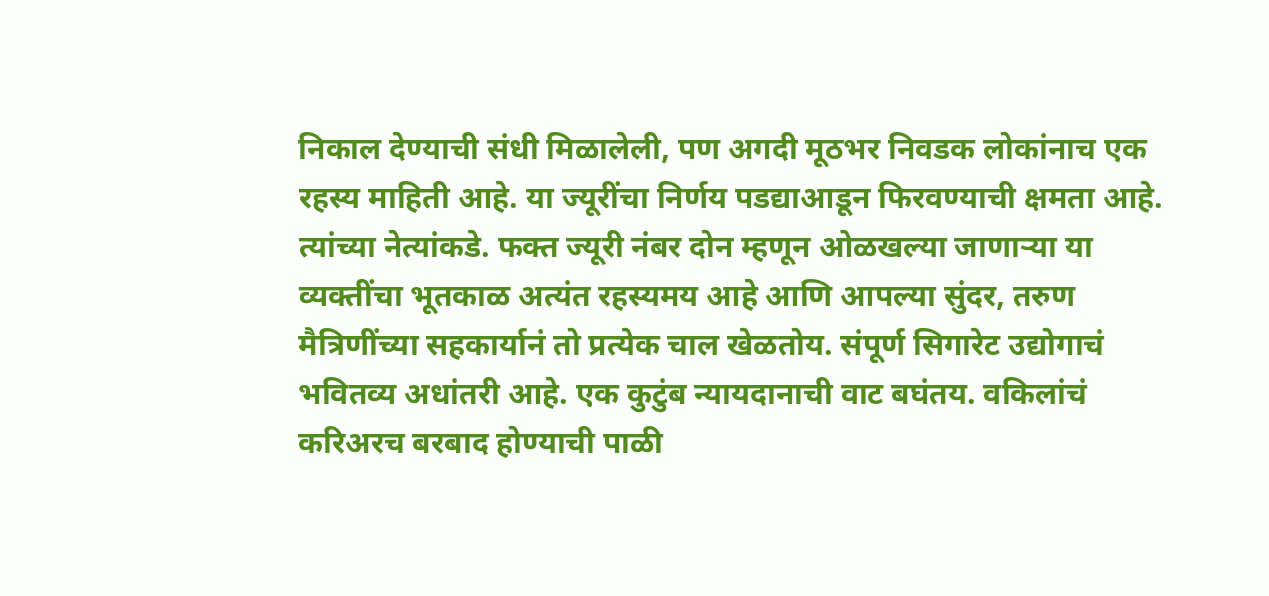निकाल देण्याची संधी मिळालेली, पण अगदी मूठभर निवडक लोकांनाच एक रहस्य माहिती आहे. या ज्यूरींचा निर्णय पडद्याआडून फिरवण्याची क्षमता आहे. त्यांच्या नेत्यांकडे. फक्त ज्यूरी नंबर दोन म्हणून ओळखल्या जाणाऱ्या या व्यक्तींचा भूतकाळ अत्यंत रहस्यमय आहे आणि आपल्या सुंदर, तरुण मैत्रिणींच्या सहकार्यानं तो प्रत्येक चाल खेळतोय. संपूर्ण सिगारेट उद्योगाचं भवितव्य अधांतरी आहे. एक कुटुंब न्यायदानाची वाट बघंतय. वकिलांचं करिअरच बरबाद होण्याची पाळी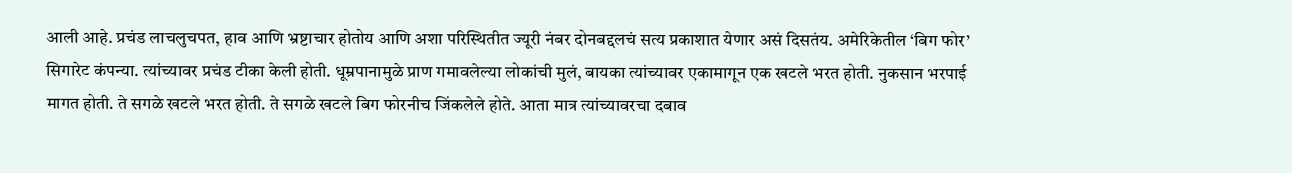आली आहे. प्रचंड लाचलुचपत, हाव आणि भ्रष्टाचार होतोय आणि अशा परिस्थितीत ज्यूरी नंबर दोनबद्दलचं सत्य प्रकाशात येणार असं दिसतंय. अमेरिकेतील ‘बिग फोर’ सिगारेट कंपन्या. त्यांच्यावर प्रचंड टीका केली होती. धूम्रपानामुळे प्राण गमावलेल्या लोकांची मुलं, बायका त्यांच्यावर एकामागून एक खटले भरत होती. नुकसान भरपाई मागत होती. ते सगळे खटले भरत होती. ते सगळे खटले बिग फोरनीच जिंकलेले होते. आता मात्र त्यांच्यावरचा दबाव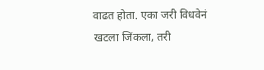वाढत होता. एका जरी विधवेनं खटला जिंकला, तरी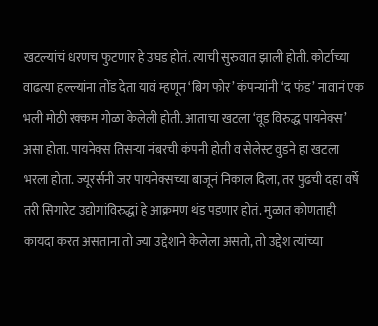खटल्यांचं धरणच फुटणार हे उघड होतं. त्याची सुरुवात झाली होती. कोर्टाच्या वाढत्या हल्ल्यांना तोंड देता यावं म्हणून ‘बिग फोर’ कंपन्यांनी ‘द फंड’ नावानं एक भली मोठी रक्कम गोळा केलेली होती. आताचा खटला ‘वूड विरुद्ध पायनेक्स’ असा होता. पायनेक्स तिसऱ्या नंबरची कंपनी होती व सेलेस्ट वुडने हा खटला भरला होता. ज्यूरर्सनी जर पायनेक्सच्या बाजूनं निकाल दिला, तर पुढची दहा वर्षे तरी सिगारेट उद्योगांविरुद्धां हे आक्रमण थंड पडणार होतं. मुळात कोणताही कायदा करत असताना तो ज्या उद्देशाने केलेला असतो, तो उद्देश त्यांच्या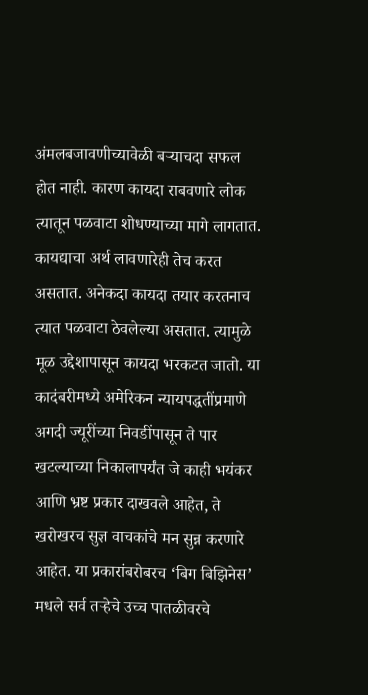अंमलबजावणीच्यावेळी बऱ्याचदा सफल होत नाही. कारण कायदा राबवणारे लोक त्यातून पळवाटा शोधण्याच्या मागे लागतात. कायद्याचा अर्थ लावणारेही तेच करत असतात. अनेकदा कायदा तयार करतनाच त्यात पळवाटा ठेवलेल्या असतात. त्यामुळे मूळ उद्देशापासून कायदा भरकटत जातो. या कादंबरीमध्ये अमेरिकन न्यायपद्धतींप्रमाणे अगदी ज्यूरींच्या निवडींपासून ते पार खटल्याच्या निकालापर्यंत जे काही भयंकर आणि भ्रष्ट प्रकार दाखवले आहेत, ते खरोखरच सुज्ञ वाचकांचे मन सुन्न करणारे आहेत. या प्रकारांबरोबरच ‘बिग बिझिनेस’ मधले सर्व तऱ्हेचे उच्च पातळीवरचे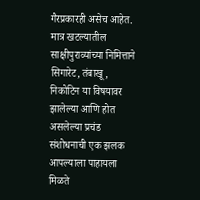गैरप्रकारही असेच आहेत. मात्र खटल्यातील साक्षीपुराव्यांच्या निमित्ताने सिगारेट, तंबाखू, निकोटिन या विषयावर झालेल्या आणि होत असलेल्या प्रचंड संशोधनाची एक झलक आपल्याला पाहायला मिळते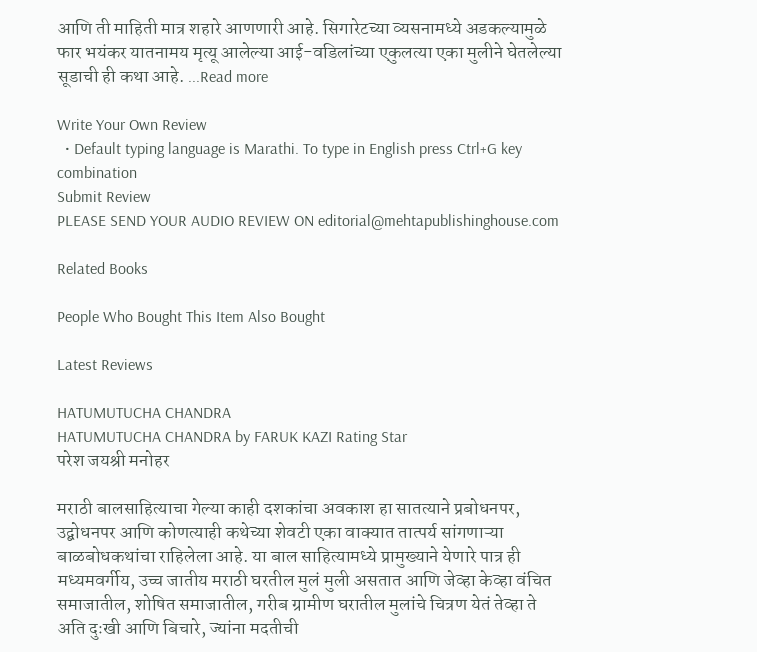आणि ती माहिती मात्र शहारे आणणारी आहे. सिगारेटच्या व्यसनामध्ये अडकल्यामुळे फार भयंकर यातनामय मृत्यू आलेल्या आई-वडिलांच्या एकुलत्या एका मुलीने घेतलेल्या सूडाची ही कथा आहे. ...Read more

Write Your Own Review
  • Default typing language is Marathi. To type in English press Ctrl+G key combination
Submit Review
PLEASE SEND YOUR AUDIO REVIEW ON editorial@mehtapublishinghouse.com

Related Books

People Who Bought This Item Also Bought

Latest Reviews

HATUMUTUCHA CHANDRA
HATUMUTUCHA CHANDRA by FARUK KAZI Rating Star
परेश जयश्री मनोहर

मराठी बालसाहित्याचा गेल्या काही दशकांचा अवकाश हा सातत्याने प्रबोधनपर, उद्बोधनपर आणि कोणत्याही कथेच्या शेवटी एका वाक्यात तात्पर्य सांगणाऱ्या बाळबोधकथांचा राहिलेला आहे. या बाल साहित्यामध्ये प्रामुख्याने येणारे पात्र ही मध्यमवर्गीय, उच्च जातीय मराठी घरतील मुलं मुली असतात आणि जेव्हा केव्हा वंचित समाजातील, शोषित समाजातील, गरीब ग्रामीण घरातील मुलांचे चित्रण येतं तेव्हा ते अति दुःखी आणि बिचारे, ज्यांना मदतीची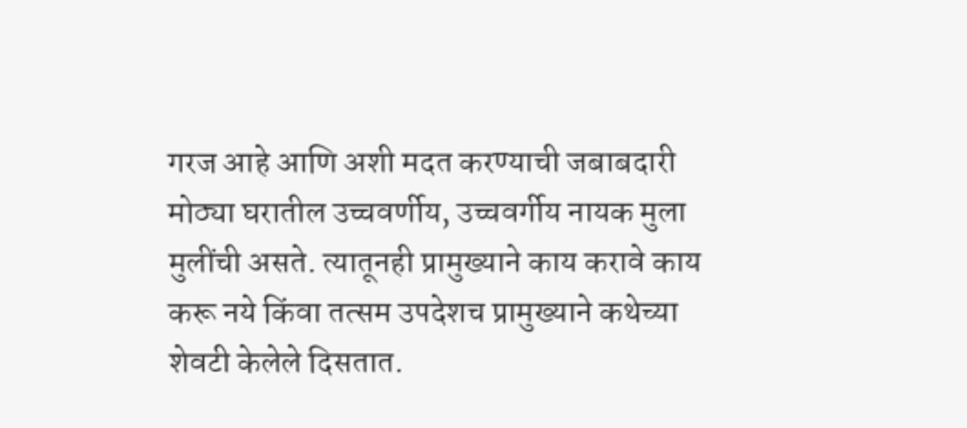गरज आहे आणि अशी मदत करण्याची जबाबदारी मोठ्या घरातील उच्चवर्णीय, उच्चवर्गीय नायक मुला मुलींची असते. त्यातूनही प्रामुख्याने काय करावे काय करू नये किंवा तत्सम उपदेशच प्रामुख्याने कथेच्या शेवटी केलेले दिसतात.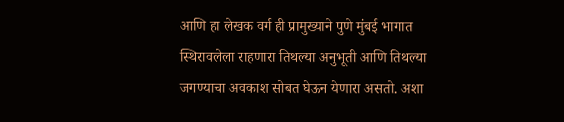आणि हा लेखक वर्ग ही प्रामुख्याने पुणे मुंबई भागात स्थिरावलेला राहणारा तिथल्या अनुभूती आणि तिथल्या जगण्याचा अवकाश सोबत घेऊन येणारा असतो. अशा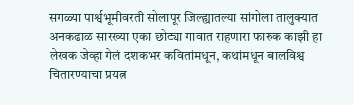सगळ्या पार्श्वभूमीवरती सोलापूर जिल्ह्यातल्या सांगोला तालुक्यात अनकढाळ सारख्या एका छोट्या गावात राहणारा फारुक काझी हा लेखक जेव्हा गेलं दशकभर कवितांमधून, कथांमधून बालविश्व चितारण्याचा प्रयत्न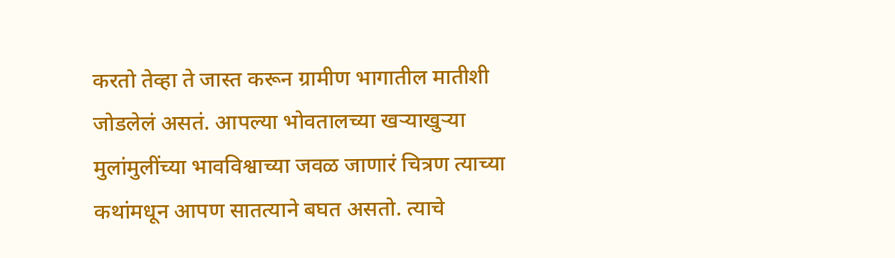करतो तेव्हा ते जास्त करून ग्रामीण भागातील मातीशी जोडलेलं असतं. आपल्या भोवतालच्या खऱ्याखुऱ्या मुलांमुलींच्या भावविश्वाच्या जवळ जाणारं चित्रण त्याच्या कथांमधून आपण सातत्याने बघत असतो. त्याचे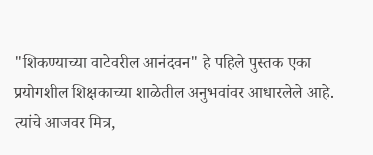"शिकण्याच्या वाटेवरील आनंदवन" हे पहिले पुस्तक एका प्रयोगशील शिक्षकाच्या शाळेतील अनुभवांवर आधारलेले आहे. त्यांचे आजवर मित्र,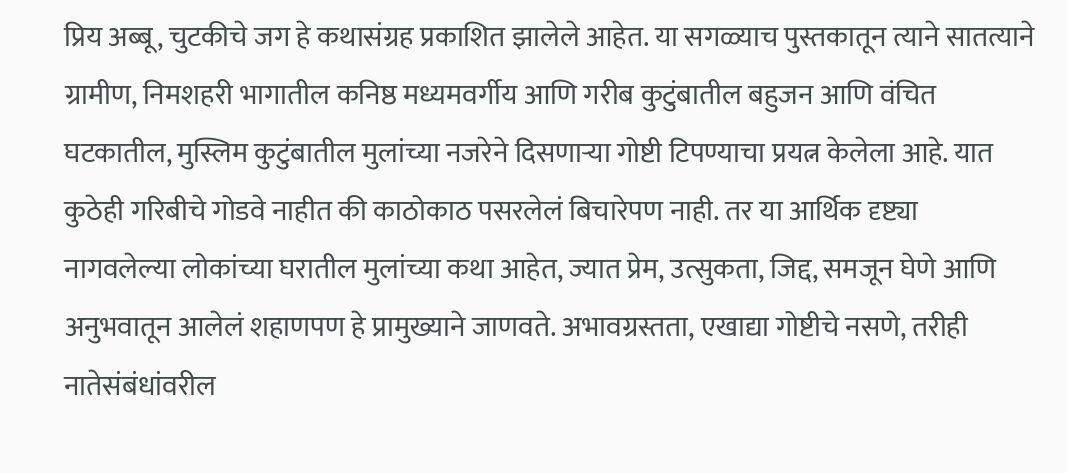प्रिय अब्बू, चुटकीचे जग हे कथासंग्रह प्रकाशित झालेले आहेत. या सगळ्याच पुस्तकातून त्याने सातत्याने ग्रामीण, निमशहरी भागातील कनिष्ठ मध्यमवर्गीय आणि गरीब कुटुंबातील बहुजन आणि वंचित घटकातील, मुस्लिम कुटुंबातील मुलांच्या नजरेने दिसणाऱ्या गोष्टी टिपण्याचा प्रयत्न केलेला आहे. यात कुठेही गरिबीचे गोडवे नाहीत की काठोकाठ पसरलेलं बिचारेपण नाही. तर या आर्थिक दृष्ट्या नागवलेल्या लोकांच्या घरातील मुलांच्या कथा आहेत, ज्यात प्रेम, उत्सुकता, जिद्द, समजून घेणे आणि अनुभवातून आलेलं शहाणपण हे प्रामुख्याने जाणवते. अभावग्रस्तता, एखाद्या गोष्टीचे नसणे, तरीही नातेसंबंधांवरील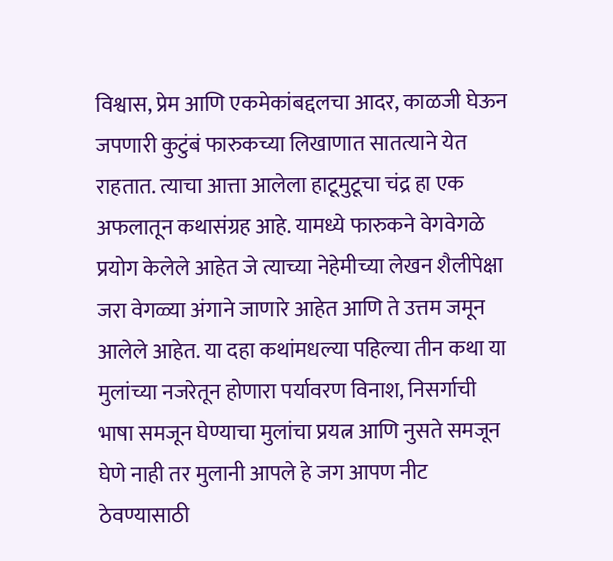विश्वास, प्रेम आणि एकमेकांबद्दलचा आदर, काळजी घेऊन जपणारी कुटुंबं फारुकच्या लिखाणात सातत्याने येत राहतात. त्याचा आत्ता आलेला हाटूमुटूचा चंद्र हा एक अफलातून कथासंग्रह आहे. यामध्ये फारुकने वेगवेगळे प्रयोग केलेले आहेत जे त्याच्या नेहेमीच्या लेखन शैलीपेक्षा जरा वेगळ्या अंगाने जाणारे आहेत आणि ते उत्तम जमून आलेले आहेत. या दहा कथांमधल्या पहिल्या तीन कथा या मुलांच्या नजरेतून होणारा पर्यावरण विनाश, निसर्गाची भाषा समजून घेण्याचा मुलांचा प्रयत्न आणि नुसते समजून घेणे नाही तर मुलानी आपले हे जग आपण नीट ठेवण्यासाठी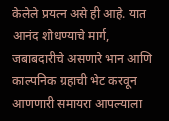केलेले प्रयत्न असे ही आहे. यात आनंद शोधण्याचे मार्ग, जबाबदारीचे असणारे भान आणि काल्पनिक ग्रहाची भेट करवून आणणारी समायरा आपल्याला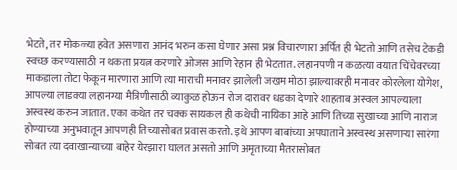भेटते, तर मोकळ्या हवेत असणारा आनंद भरुन कसा घेणार असा प्रश्न विचारणारा अर्पित ही भेटतो आणि तसेच टेकडी स्वच्छ करण्यासाठी न थकता प्रयत्न करणारे ओजस आणि रेहान ही भेटतात. लहानपणी न कळत्या वयात चिंचेवरच्या माकडाला तोटा फेकून मारणारा आणि त्या माराची मनावर झालेली जखम मोठा झाल्यावरही मनावर कोरलेला योगेश, आपल्या लाडक्या लहानग्या मैत्रिणीसाठी व्याकुळ होऊन रोज दारावर धडका देणारे शाहताब अस्वल आपल्याला अस्वस्थ करुन जातात. एका कथेत तर चक्क सायकल ही कथेची नायिका आहे आणि तिच्या सुखाच्या आणि नाराज होण्याच्या अनुभवातून आपणही तिच्यासोबत प्रवास करतो. इथे आपण बाबांच्या अपघाताने अस्वस्थ असणाऱ्या सारंगा सोबत त्या दवाखान्याच्या बाहेर येरझारा घालत असतो आणि अमृताच्या मैतरासोबत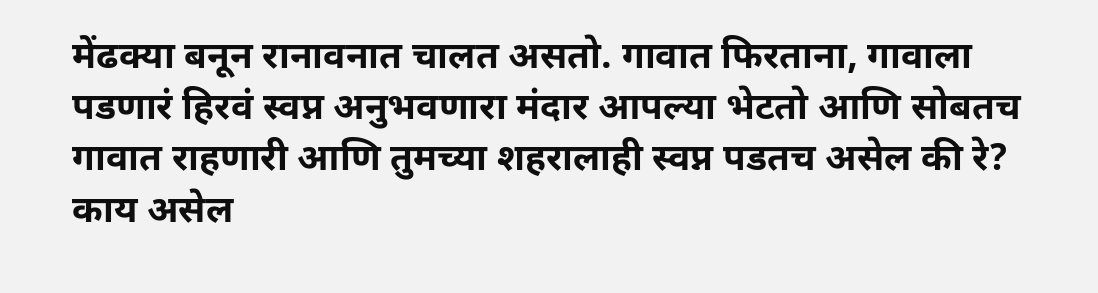मेंढक्या बनून रानावनात चालत असतो. गावात फिरताना, गावाला पडणारं हिरवं स्वप्न अनुभवणारा मंदार आपल्या भेटतो आणि सोबतच गावात राहणारी आणि तुमच्या शहरालाही स्वप्न पडतच असेल की रे? काय असेल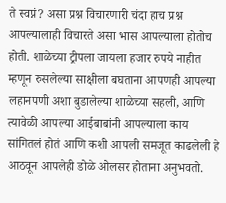ते स्वप्नं? असा प्रश्न विचारणारी चंदा हाच प्रश्न आपल्यालाही विचारते असा भास आपल्याला होतोच होती. शाळेच्या ट्रीपला जायला हजार रुपये नाहीत म्हणून रुसलेल्या साक्षीला बघताना आपणही आपल्या लहानपणी अशा बुडालेल्या शाळेच्या सहली, आणि त्यावेळी आपल्या आईबाबांनी आपल्याला काय सांगितलं होतं आणि कशी आपली समजूत काढलेली हे आठवून आपलेही डोळे ओलसर होताना अनुभवतो.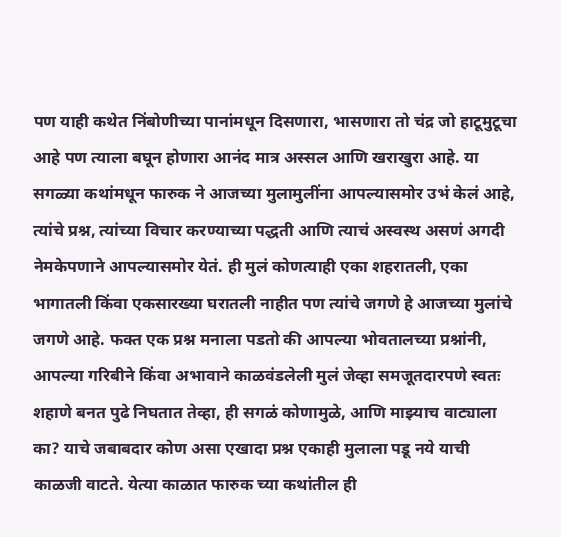पण याही कथेत निंबोणीच्या पानांमधून दिसणारा, भासणारा तो चंद्र जो हाटूमुटूचा आहे पण त्याला बघून होणारा आनंद मात्र अस्सल आणि खराखुरा आहे. या सगळ्या कथांमधून फारुक ने आजच्या मुलामुलींना आपल्यासमोर उभं केलं आहे, त्यांचे प्रश्न, त्यांच्या विचार करण्याच्या पद्धती आणि त्याचं अस्वस्थ असणं अगदी नेमकेपणाने आपल्यासमोर येतं. ही मुलं कोणत्याही एका शहरातली, एका भागातली किंवा एकसारख्या घरातली नाहीत पण त्यांचे जगणे हे आजच्या मुलांचे जगणे आहे. फक्त एक प्रश्न मनाला पडतो की आपल्या भोवतालच्या प्रश्नांनी, आपल्या गरिबीने किंवा अभावाने काळवंडलेली मुलं जेव्हा समजूतदारपणे स्वतः शहाणे बनत पुढे निघतात तेव्हा, ही सगळं कोणामुळे, आणि माझ्याच वाट्याला का? याचे जबाबदार कोण असा एखादा प्रश्न एकाही मुलाला पडू नये याची काळजी वाटते. येत्या काळात फारुक च्या कथांतील ही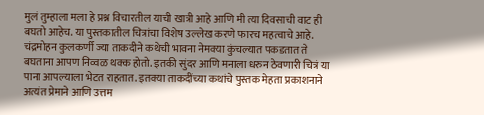मुलं तुम्हाला मला हे प्रश्न विचारतील याची खात्री आहे आणि मी त्या दिवसाची वाट ही बघतो आहेच. या पुस्तकातील चित्रांचा विशेष उल्लेख करणे फारच महत्वाचे आहे. चंद्रमोहन कुलकर्णी ज्या ताकदीने कथेची भावना नेमक्या कुंचल्यात पकडतात ते बघताना आपण निव्वळ थक्क होतो. इतकी सुंदर आणि मनाला धरुन ठेवणारी चित्रं या पाना आपल्याला भेटत राहतात. इतक्या ताकदींच्या कथांचे पुस्तक मेहता प्रकाशनाने अत्यंत प्रेमाने आणि उत्तम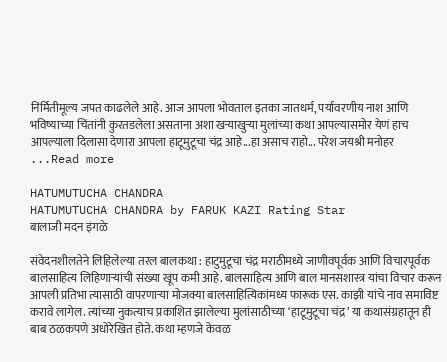निर्मितीमूल्य जपत काढलेले आहे. आज आपला भोवताल इतका जातधर्म, पर्यावरणीय नाश आणि भविष्याच्या चिंतांनी कुरतडलेला असताना अशा खऱ्याखुऱ्या मुलांच्या कथा आपल्यासमोर येणं हाच आपल्याला दिलासा देणारा आपला हाटूमुटूचा चंद्र आहे...हा असाच राहो... परेश जयश्री मनोहर ...Read more

HATUMUTUCHA CHANDRA
HATUMUTUCHA CHANDRA by FARUK KAZI Rating Star
बालाजी मदन इंगळे

संवेदनशीलतेने लिहिलेल्या तरल बालकथा : हाटुमुटूचा चंद्र मराठीमध्ये जाणीवपूर्वक आणि विचारपूर्वक बालसाहित्य लिहिणाऱ्यांची संख्या खूप कमी आहे. बालसाहित्य आणि बाल मानसशास्त्र यांचा विचार करून आपली प्रतिभा त्यासाठी वापरणाऱ्या मोजक्या बालसाहित्यिकांमध्य फारूक एस. काझी यांचे नाव समाविष्ट करावे लागेल. त्यांच्या नुकत्याच प्रकाशित झालेल्या मुलांसाठीच्या ‘हाटूमुटूचा चंद्र’ या कथासंग्रहातून ही बाब ठळकपणे अधोरेखित होते. कथा म्हणजे केवळ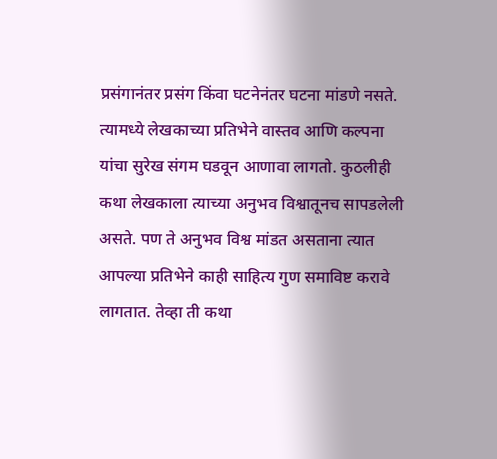प्रसंगानंतर प्रसंग किंवा घटनेनंतर घटना मांडणे नसते. त्यामध्ये लेखकाच्या प्रतिभेने वास्तव आणि कल्पना यांचा सुरेख संगम घडवून आणावा लागतो. कुठलीही कथा लेखकाला त्याच्या अनुभव विश्वातूनच सापडलेली असते. पण ते अनुभव विश्व मांडत असताना त्यात आपल्या प्रतिभेने काही साहित्य गुण समाविष्ट करावे लागतात. तेव्हा ती कथा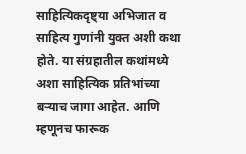साहित्यिकदृष्ट्या अभिजात व साहित्य गुणांनी युक्त अशी कथा होते. या संग्रहातील कथांमध्ये अशा साहित्यिक प्रतिभांच्या बऱ्याच जागा आहेत. आणि म्हणूनच फारूक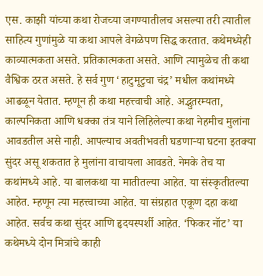एस. काझी यांच्या कथा रोजच्या जगण्यातीलच असल्या तरी त्यातील साहित्य गुणांमुळे या कथा आपले वेगळेपण सिद्ध करतात. कथेमध्येही काव्यात्मकता असते. प्रतिकात्मकता असते. आणि त्यामुळेच ती कथा वैश्विक ठरत असते. हे सर्व गुण ‘हाटुमूटुचा चंद्र’ मधील कथांमध्ये आढळून येतात. म्हणून ही कथा महत्त्वाची आहे. अद्भुतरम्यता, काल्पनिकता आणि धक्का तंत्र याने लिहिलेल्या कथा नेहमीच मुलांना आवडतील असे नाही. आपल्याच अवतीभवती घडणाऱ्या घटना इतक्या सुंदर असू शकतात हे मुलांना वाचायला आवडते. नेमके तेच या कथांमध्ये आहे. या बालकथा या मातीतल्या आहेत. या संस्कृतीतल्या आहेत. म्हणून त्या महत्त्वाच्या आहेत. या संग्रहात एकूण दहा कथा आहेत. सर्वच कथा सुंदर आणि हृदयस्पर्शी आहेत. ‘फिकर नॉट’ या कथेमध्ये दोन मित्रांचे काही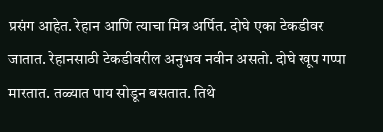प्रसंग आहेत. रेहान आणि त्याचा मित्र अर्पित. दोघे एका टेकडीवर जातात. रेहानसाठी टेकडीवरील अनुभव नवीन असतो. दोघे खूप गप्पा मारतात. तळ्यात पाय सोडून बसतात. तिथे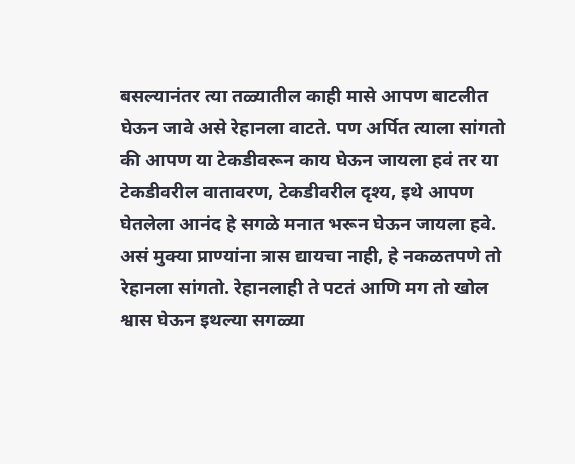बसल्यानंतर त्या तळ्यातील काही मासे आपण बाटलीत घेऊन जावे असे रेहानला वाटते. पण अर्पित त्याला सांगतो की आपण या टेकडीवरून काय घेऊन जायला हवं तर या टेकडीवरील वातावरण, टेकडीवरील दृश्य, इथे आपण घेतलेला आनंद हे सगळे मनात भरून घेऊन जायला हवे. असं मुक्या प्राण्यांना त्रास द्यायचा नाही, हे नकळतपणे तो रेहानला सांगतो. रेहानलाही ते पटतं आणि मग तो खोल श्वास घेऊन इथल्या सगळ्या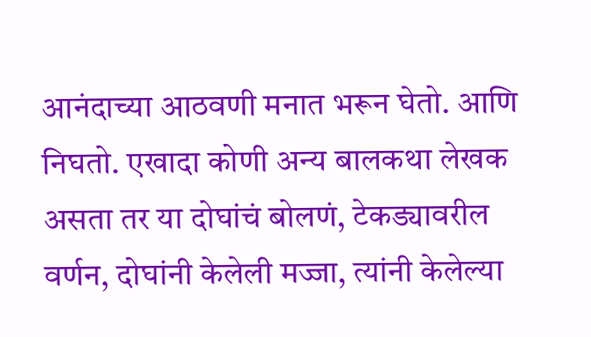आनंदाच्या आठवणी मनात भरून घेतो. आणि निघतो. एखादा कोणी अन्य बालकथा लेखक असता तर या दोघांचं बोलणं, टेकड्यावरील वर्णन, दोघांनी केलेली मज्जा, त्यांनी केलेल्या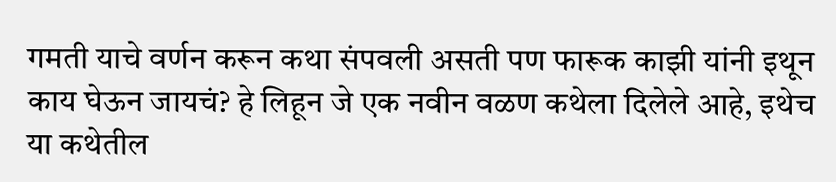गमती याचे वर्णन करून कथा संपवली असती पण फारूक काझी यांनी इथून काय घेऊन जायचं? हे लिहून जे एक नवीन वळण कथेला दिलेले आहे, इथेच या कथेतील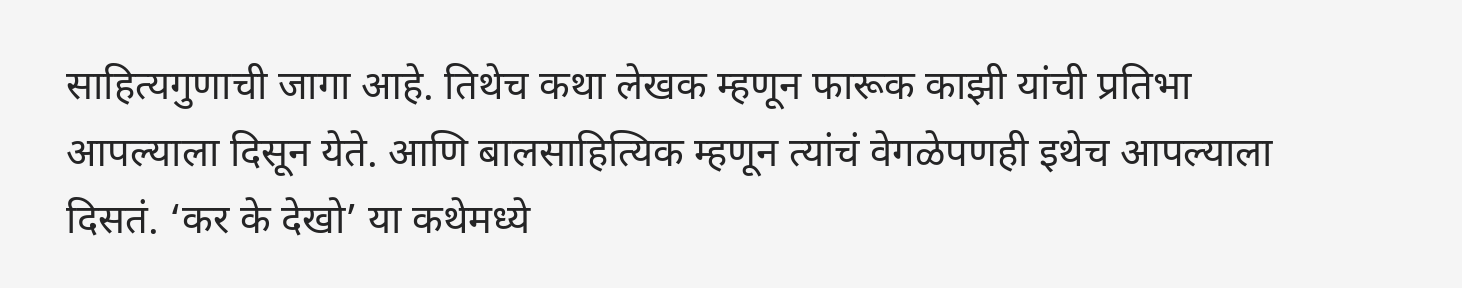साहित्यगुणाची जागा आहे. तिथेच कथा लेखक म्हणून फारूक काझी यांची प्रतिभा आपल्याला दिसून येते. आणि बालसाहित्यिक म्हणून त्यांचं वेगळेपणही इथेच आपल्याला दिसतं. ‘कर के देखो’ या कथेमध्ये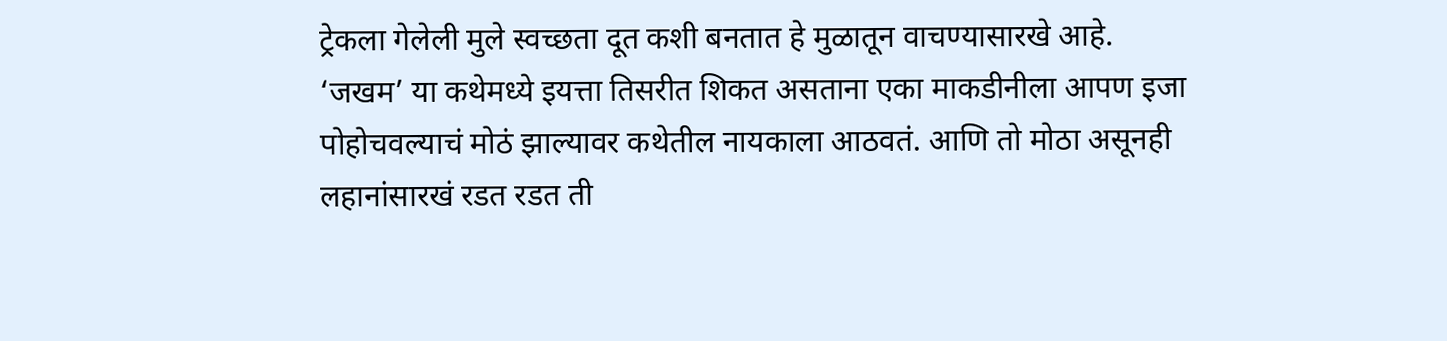ट्रेकला गेलेली मुले स्वच्छता दूत कशी बनतात हे मुळातून वाचण्यासारखे आहे. ‘जखम’ या कथेमध्ये इयत्ता तिसरीत शिकत असताना एका माकडीनीला आपण इजा पोहोचवल्याचं मोठं झाल्यावर कथेतील नायकाला आठवतं. आणि तो मोठा असूनही लहानांसारखं रडत रडत ती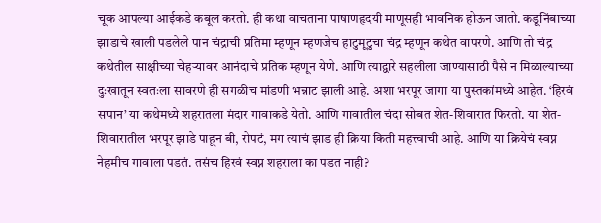चूक आपल्या आईकडे कबूल करतो. ही कथा वाचताना पाषाणहृदयी माणूसही भावनिक होऊन जातो. कडूनिंबाच्या झाडाचे खाली पडलेले पान चंद्राची प्रतिमा म्हणून म्हणजेच हाटुमूटुचा चंद्र म्हणून कथेत वापरणे. आणि तो चंद्र कथेतील साक्षीच्या चेहऱ्यावर आनंदाचे प्रतिक म्हणून येणे. आणि त्याद्वारे सहलीला जाण्यासाठी पैसे न मिळाल्याच्या दुःखातून स्वतःला सावरणे ही सगळीच मांडणी भन्नाट झाली आहे. अशा भरपूर जागा या पुस्तकांमध्ये आहेत. ‘हिरवं सपान’ या कथेमध्ये शहरातला मंदार गावाकडे येतो. आणि गावातील चंदा सोबत शेत-शिवारात फिरतो. या शेत-शिवारातील भरपूर झाडे पाहून बी, रोपटं, मग त्याचं झाड ही क्रिया किती महत्त्वाची आहे. आणि या क्रियेचं स्वप्न नेहमीच गावाला पडतं. तसंच हिरवं स्वप्न शहराला का पडत नाही?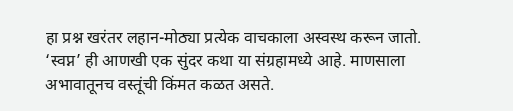हा प्रश्न खरंतर लहान-मोठ्या प्रत्येक वाचकाला अस्वस्थ करून जातो. ‘स्वप्न’ ही आणखी एक सुंदर कथा या संग्रहामध्ये आहे. माणसाला अभावातूनच वस्तूंची किंमत कळत असते.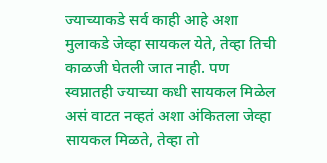ज्याच्याकडे सर्व काही आहे अशा मुलाकडे जेव्हा सायकल येते, तेव्हा तिची काळजी घेतली जात नाही. पण स्वप्नातही ज्याच्या कधी सायकल मिळेल असं वाटत नव्हतं अशा अंकितला जेव्हा सायकल मिळते, तेव्हा तो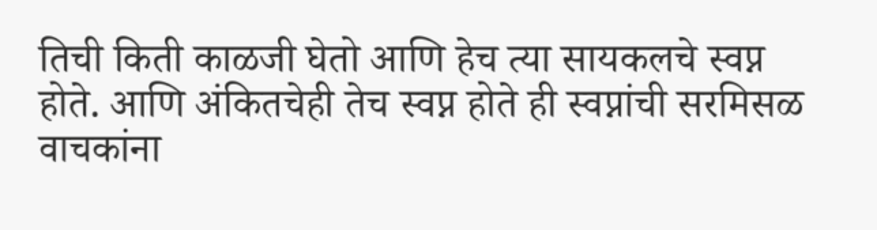तिची किती काळजी घेतो आणि हेच त्या सायकलचे स्वप्न होते. आणि अंकितचेही तेच स्वप्न होते ही स्वप्नांची सरमिसळ वाचकांना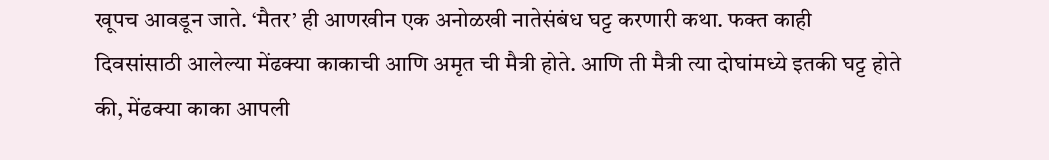खूपच आवडून जाते. ‘मैतर’ ही आणखीन एक अनोळखी नातेसंबंध घट्ट करणारी कथा. फक्त काही दिवसांसाठी आलेल्या मेंढक्या काकाची आणि अमृत ची मैत्री होते. आणि ती मैत्री त्या दोघांमध्ये इतकी घट्ट होते की, मेंढक्या काका आपली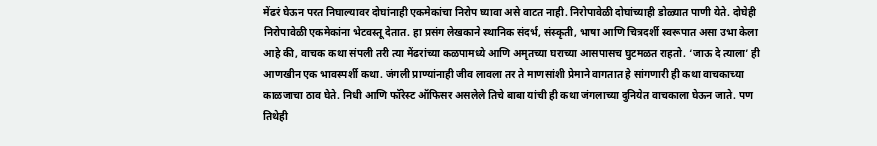मेंढरं घेऊन परत निघाल्यावर दोघांनाही एकमेकांचा निरोप घ्यावा असे वाटत नाही. निरोपावेळी दोघांच्याही डोळ्यात पाणी येते. दोघेही निरोपावेळी एकमेकांना भेटवस्तू देतात. हा प्रसंग लेखकाने स्थानिक संदर्भ, संस्कृती, भाषा आणि चित्रदर्शी स्वरूपात असा उभा केला आहे की, वाचक कथा संपली तरी त्या मेंढरांच्या कळपामध्ये आणि अमृतच्या घराच्या आसपासच घुटमळत राहतो. ‘जाऊ दे त्याला’ ही आणखीन एक भावस्पर्शी कथा. जंगली प्राण्यांनाही जीव लावला तर ते माणसांशी प्रेमाने वागतात हे सांगणारी ही कथा वाचकाच्या काळजाचा ठाव घेते. निधी आणि फॉरेस्ट ऑफिसर असलेले तिचे बाबा यांची ही कथा जंगलाच्या दुनियेत वाचकाला घेऊन जाते. पण तिथेही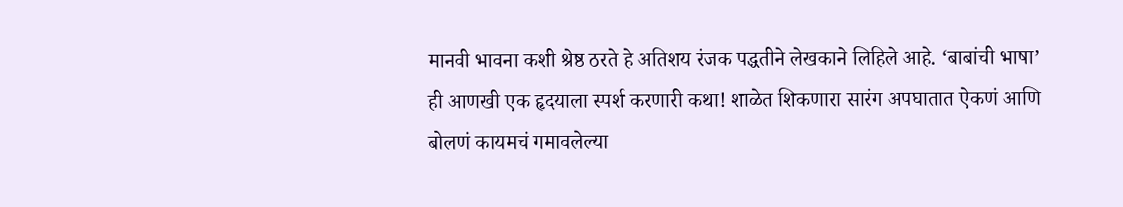मानवी भावना कशी श्रेष्ठ ठरते हे अतिशय रंजक पद्धतीने लेखकाने लिहिले आहे. ‘बाबांची भाषा’ ही आणखी एक हृदयाला स्पर्श करणारी कथा! शाळेत शिकणारा सारंग अपघातात ऐकणं आणि बोलणं कायमचं गमावलेल्या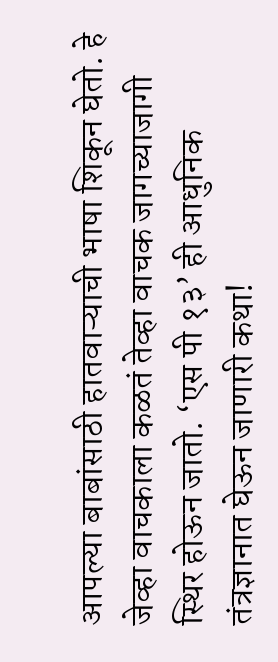आपल्या बाबांसाठी हातवाऱ्याची भाषा शिकून घेतो. हे जेव्हा वाचकाला कळतं तेव्हा वाचक जागच्याजागी स्थिर होऊन जातो. ‘एस पी १३’ ही आधुनिक तंत्रज्ञानात घेऊन जाणारी कथा!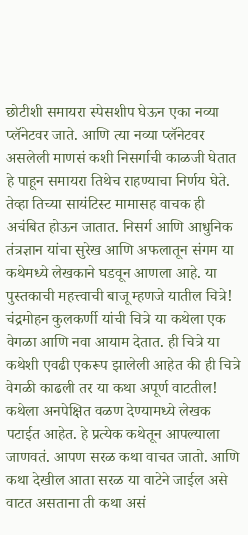छोटीशी समायरा स्पेसशीप घेऊन एका नव्या प्लॅनेटवर जाते. आणि त्या नव्या प्लॅनेटवर असलेली माणसं कशी निसर्गाची काळजी घेतात हे पाहून समायरा तिथेच राहण्याचा निर्णय घेते. तेव्हा तिच्या सायंटिस्ट मामासह वाचक ही अचंबित होऊन जातात. निसर्ग आणि आधुनिक तंत्रज्ञान यांचा सुरेख आणि अफलातून संगम या कथेमध्ये लेखकाने घडवून आणला आहे. या पुस्तकाची महत्त्वाची बाजू म्हणजे यातील चित्रे! चंद्रमोहन कुलकर्णी यांची चित्रे या कथेला एक वेगळा आणि नवा आयाम देतात. ही चित्रे या कथेशी एवढी एकरूप झालेली आहेत की ही चित्रे वेगळी काढली तर या कथा अपूर्ण वाटतील! कथेला अनपेक्षित वळण देण्यामध्ये लेखक पटाईत आहेत. हे प्रत्येक कथेतून आपल्याला जाणवतं. आपण सरळ कथा वाचत जातो. आणि कथा देखील आता सरळ या वाटेने जाईल असे वाटत असताना ती कथा असं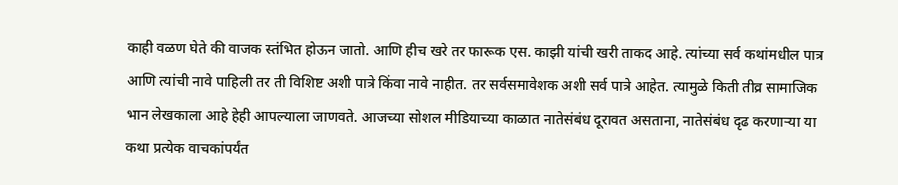काही वळण घेते की वाजक स्तंभित होऊन जातो. आणि हीच खरे तर फारूक एस. काझी यांची खरी ताकद आहे. त्यांच्या सर्व कथांमधील पात्र आणि त्यांची नावे पाहिली तर ती विशिष्ट अशी पात्रे किंवा नावे नाहीत. तर सर्वसमावेशक अशी सर्व पात्रे आहेत. त्यामुळे किती तीव्र सामाजिक भान लेखकाला आहे हेही आपल्याला जाणवते. आजच्या सोशल मीडियाच्या काळात नातेसंबंध दूरावत असताना, नातेसंबंध दृढ करणाऱ्या या कथा प्रत्येक वाचकांपर्यंत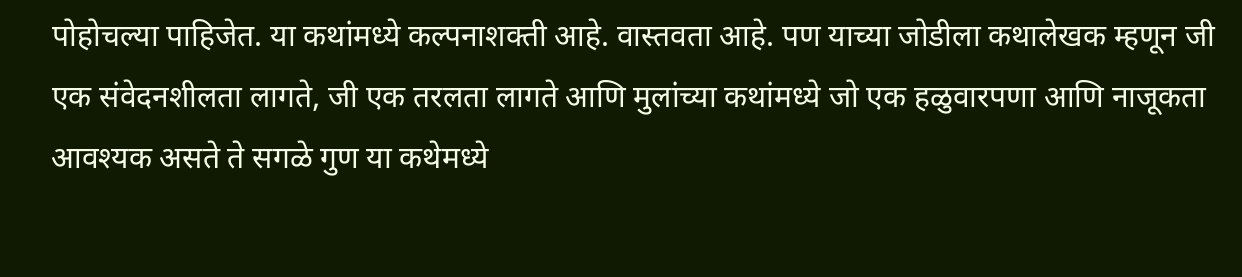पोहोचल्या पाहिजेत. या कथांमध्ये कल्पनाशक्ती आहे. वास्तवता आहे. पण याच्या जोडीला कथालेखक म्हणून जी एक संवेदनशीलता लागते, जी एक तरलता लागते आणि मुलांच्या कथांमध्ये जो एक हळुवारपणा आणि नाजूकता आवश्यक असते ते सगळे गुण या कथेमध्ये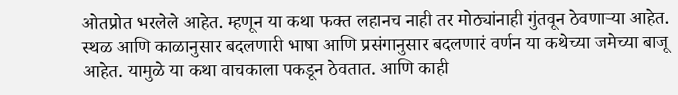ओतप्रोत भरलेले आहेत. म्हणून या कथा फक्त लहानच नाही तर मोठ्यांनाही गुंतवून ठेवणाऱ्या आहेत. स्थळ आणि काळानुसार बदलणारी भाषा आणि प्रसंगानुसार बदलणारं वर्णन या कथेच्या जमेच्या बाजू आहेत. यामुळे या कथा वाचकाला पकडून ठेवतात. आणि काही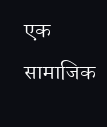एक सामाजिक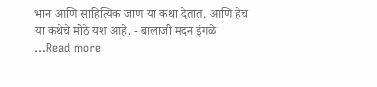भान आणि साहित्यिक जाण या कथा देतात. आणि हेच या कथेचे मोठे यश आहे. - बालाजी मदन इंगळे ...Read more